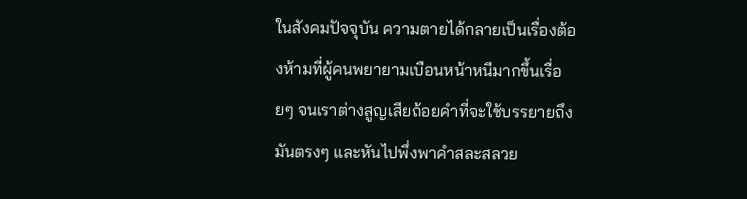ในสังคมปัจจุบัน ความตายได้กลายเป็นเรื่องต้องห้ามที่ผู้คนพยายามเบือนหน้าหนีมากขึ้นเรื่อยๆ จนเราต่างสูญเสียถ้อยคำที่จะใช้บรรยายถึงมันตรงๆ และหันไปพึ่งพาคำสละสลวย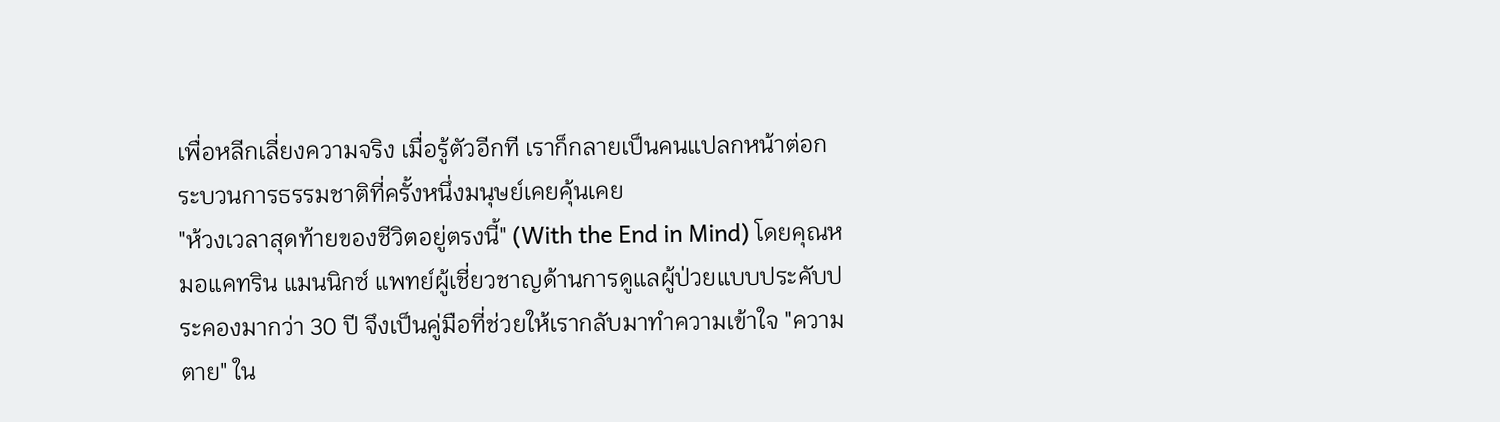เพื่อหลีกเลี่ยงความจริง เมื่อรู้ตัวอีกที เราก็กลายเป็นคนแปลกหน้าต่อกระบวนการธรรมชาติที่ครั้งหนึ่งมนุษย์เคยคุ้นเคย
"ห้วงเวลาสุดท้ายของชีวิตอยู่ตรงนี้" (With the End in Mind) โดยคุณหมอแคทริน แมนนิกซ์ แพทย์ผู้เชี่ยวชาญด้านการดูแลผู้ป่วยแบบประคับประคองมากว่า 30 ปี จึงเป็นคู่มือที่ช่วยให้เรากลับมาทำความเข้าใจ "ความตาย" ใน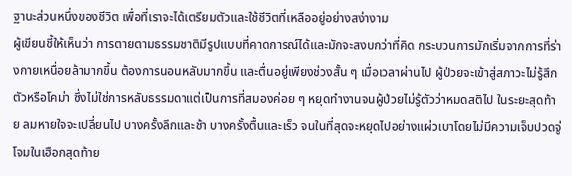ฐานะส่วนหนึ่งของชีวิต เพื่อที่เราจะได้เตรียมตัวและใช้ชีวิตที่เหลืออยู่อย่างสง่างาม
ผู้เขียนชี้ให้เห็นว่า การตายตามธรรมชาติมีรูปแบบที่คาดการณ์ได้และมักจะสงบกว่าที่คิด กระบวนการมักเริ่มจากการที่ร่างกายเหนื่อยล้ามากขึ้น ต้องการนอนหลับมากขึ้น และตื่นอยู่เพียงช่วงสั้น ๆ เมื่อเวลาผ่านไป ผู้ป่วยจะเข้าสู่สภาวะไม่รู้สึกตัวหรือโคม่า ซึ่งไม่ใช่การหลับธรรมดาแต่เป็นการที่สมองค่อย ๆ หยุดทำงานจนผู้ป่วยไม่รู้ตัวว่าหมดสติไป ในระยะสุดท้าย ลมหายใจจะเปลี่ยนไป บางครั้งลึกและช้า บางครั้งตื้นและเร็ว จนในที่สุดจะหยุดไปอย่างแผ่วเบาโดยไม่มีความเจ็บปวดจู่โจมในเฮือกสุดท้าย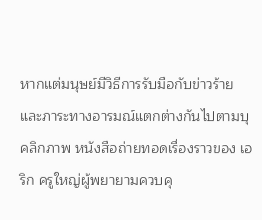หากแต่มนุษย์มีวิธีการรับมือกับข่าวร้ายและภาระทางอารมณ์แตกต่างกันไปตามบุคลิกภาพ หนังสือถ่ายทอดเรื่องราวของ เอริก ครูใหญ่ผู้พยายามควบคุ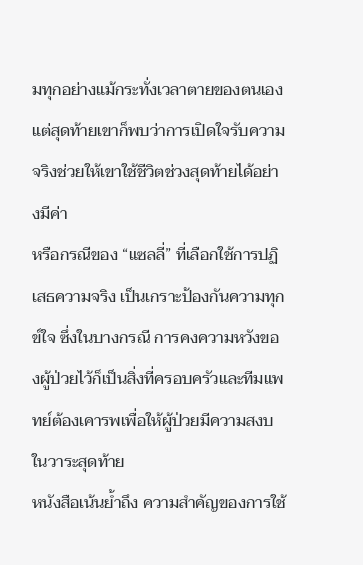มทุกอย่างแม้กระทั่งเวลาตายของตนเอง แต่สุดท้ายเขาก็พบว่าการเปิดใจรับความจริงช่วยให้เขาใช้ชีวิตช่วงสุดท้ายได้อย่างมีค่า
หรือกรณีของ “แซลลี่” ที่เลือกใช้การปฏิเสธความจริง เป็นเกราะป้องกันความทุกข์ใจ ซึ่งในบางกรณี การคงความหวังของผู้ป่วยไว้ก็เป็นสิ่งที่ครอบครัวและทีมแพทย์ต้องเคารพเพื่อให้ผู้ป่วยมีความสงบในวาระสุดท้าย
หนังสือเน้นย้ำถึง ความสำคัญของการใช้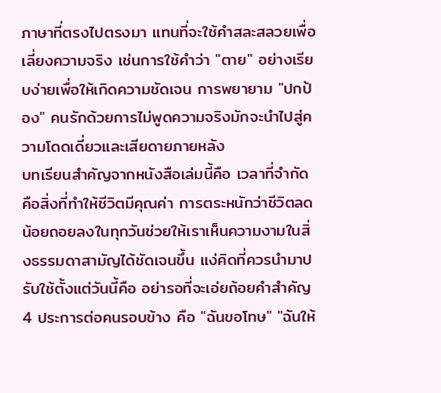ภาษาที่ตรงไปตรงมา แทนที่จะใช้คำสละสลวยเพื่อเลี่ยงความจริง เช่นการใช้คำว่า "ตาย" อย่างเรียบง่ายเพื่อให้เกิดความชัดเจน การพยายาม "ปกป้อง" คนรักด้วยการไม่พูดความจริงมักจะนำไปสู่ความโดดเดี่ยวและเสียดายภายหลัง
บทเรียนสำคัญจากหนังสือเล่มนี้คือ เวลาที่จำกัดคือสิ่งที่ทำให้ชีวิตมีคุณค่า การตระหนักว่าชีวิตลดน้อยถอยลงในทุกวันช่วยให้เราเห็นความงามในสิ่งธรรมดาสามัญได้ชัดเจนขึ้น แง่คิดที่ควรนำมาปรับใช้ตั้งแต่วันนี้คือ อย่ารอที่จะเอ่ยถ้อยคำสำคัญ 4 ประการต่อคนรอบข้าง คือ "ฉันขอโทษ" "ฉันให้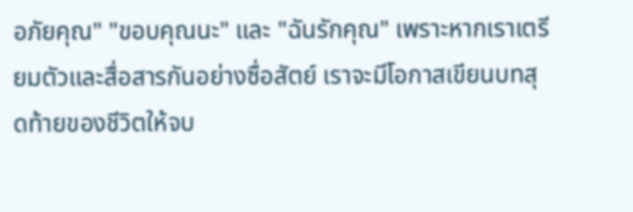อภัยคุณ" "ขอบคุณนะ" และ "ฉันรักคุณ" เพราะหากเราเตรียมตัวและสื่อสารกันอย่างซื่อสัตย์ เราจะมีโอกาสเขียนบทสุดท้ายของชีวิตให้จบ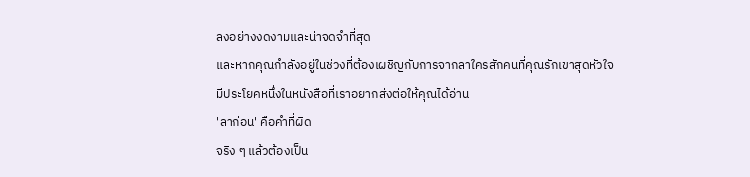ลงอย่างงดงามและน่าจดจำที่สุด
และหากคุณกำลังอยู่ในช่วงที่ต้องเผชิญกับการจากลาใครสักคนที่คุณรักเขาสุดหัวใจ
มีประโยคหนึ่งในหนังสือที่เราอยากส่งต่อให้คุณได้อ่าน
'ลาก่อน' คือคำที่ผิด
จริง ๆ แล้วต้องเป็น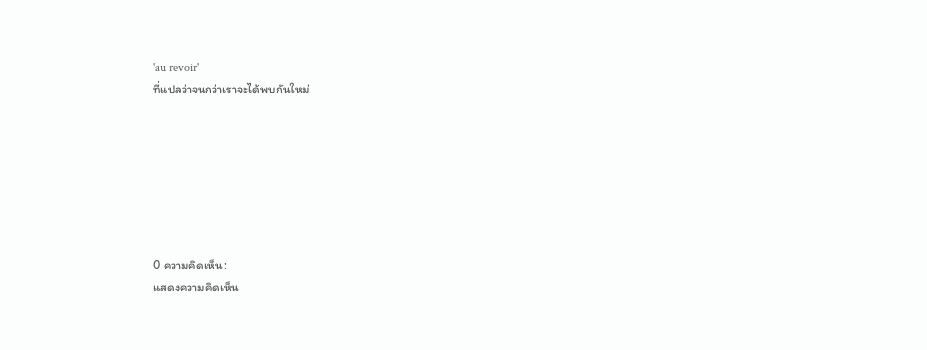'au revoir'
ที่แปลว่าจนกว่าเราจะได้พบกันใหม่







0 ความคิดเห็น:
แสดงความคิดเห็น